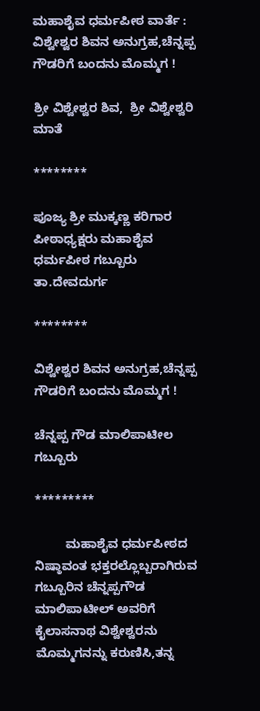ಮಹಾಶೈವ ಧರ್ಮಪೀಠ ವಾರ್ತೆ : ವಿಶ್ವೇಶ್ವರ ಶಿವನ ಅನುಗ್ರಹ,ಚೆನ್ನಪ್ಪ ಗೌಡರಿಗೆ ಬಂದನು ಮೊಮ್ಮಗ !

ಶ್ರೀ ವಿಶ್ವೇಶ್ವರ ಶಿವ,  ಶ್ರೀ ವಿಶ್ವೇಶ್ವರಿ ಮಾತೆ

********

ಪೂಜ್ಯ ಶ್ರೀ ಮುಕ್ಕಣ್ಣ ಕರಿಗಾರ
ಪೀಠಾಧ್ಯಕ್ಷರು ಮಹಾಶೈವ ಧರ್ಮಪೀಠ ಗಬ್ಬೂರು ತಾ.ದೇವದುರ್ಗ

********

ವಿಶ್ವೇಶ್ವರ ಶಿವನ ಅನುಗ್ರಹ,ಚೆನ್ನಪ್ಪ ಗೌಡರಿಗೆ ಬಂದನು ಮೊಮ್ಮಗ !

ಚೆನ್ನಪ್ಪ ಗೌಡ ಮಾಲಿಪಾಟೀಲ ಗಬ್ಬೂರು

*********

         ಮಹಾಶೈವ ಧರ್ಮಪೀಠದ ನಿಷ್ಠಾವಂತ ಭಕ್ತರಲ್ಲೊಬ್ಬರಾಗಿರುವ ಗಬ್ಬೂರಿನ ಚೆನ್ನಪ್ಪಗೌಡ ಮಾಲಿಪಾಟೀಲ್ ಅವರಿಗೆ ಕೈಲಾಸನಾಥ ವಿಶ್ವೇಶ್ವರನು ಮೊಮ್ಮಗನನ್ನು ಕರುಣಿಸಿ,ತನ್ನ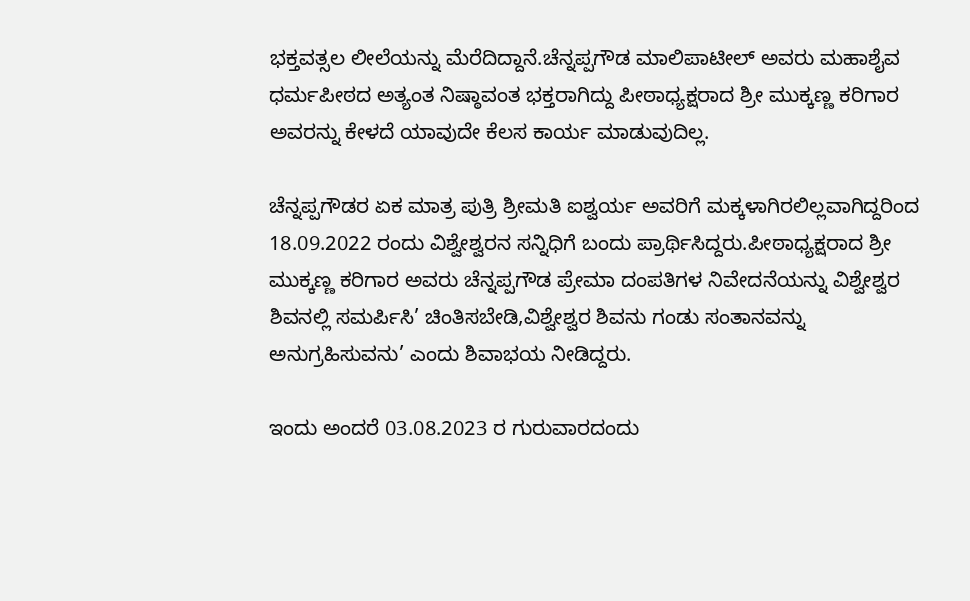ಭಕ್ತವತ್ಸಲ ಲೀಲೆಯನ್ನು ಮೆರೆದಿದ್ದಾನೆ.ಚೆನ್ನಪ್ಪಗೌಡ ಮಾಲಿಪಾಟೀಲ್ ಅವರು ಮಹಾಶೈವ ಧರ್ಮಪೀಠದ ಅತ್ಯಂತ ನಿಷ್ಠಾವಂತ ಭಕ್ತರಾಗಿದ್ದು ಪೀಠಾಧ್ಯಕ್ಷರಾದ ಶ್ರೀ ಮುಕ್ಕಣ್ಣ ಕರಿಗಾರ ಅವರನ್ನು ಕೇಳದೆ ಯಾವುದೇ ಕೆಲಸ ಕಾರ್ಯ ಮಾಡುವುದಿಲ್ಲ.

ಚೆನ್ನಪ್ಪಗೌಡರ ಏಕ ಮಾತ್ರ ಪುತ್ರಿ ಶ್ರೀಮತಿ ಐಶ್ವರ್ಯ ಅವರಿಗೆ ಮಕ್ಕಳಾಗಿರಲಿಲ್ಲವಾಗಿದ್ದರಿಂದ 18.09.2022 ರಂದು ವಿಶ್ವೇಶ್ವರನ ಸನ್ನಿಧಿಗೆ ಬಂದು ಪ್ರಾರ್ಥಿಸಿದ್ದರು.ಪೀಠಾಧ್ಯಕ್ಷರಾದ ಶ್ರೀ ಮುಕ್ಕಣ್ಣ ಕರಿಗಾರ ಅವರು ಚೆನ್ನಪ್ಪಗೌಡ ಪ್ರೇಮಾ ದಂಪತಿಗಳ ನಿವೇದನೆಯನ್ನು ವಿಶ್ವೇಶ್ವರ ಶಿವನಲ್ಲಿ ಸಮರ್ಪಿಸಿ’ ಚಿಂತಿಸಬೇಡಿ,ವಿಶ್ವೇಶ್ವರ ಶಿವನು ಗಂಡು ಸಂತಾನವನ್ನು ಅನುಗ್ರಹಿಸುವನು’ ಎಂದು ಶಿವಾಭಯ ನೀಡಿದ್ದರು.

ಇಂದು ಅಂದರೆ 03.08.2023 ರ ಗುರುವಾರದಂದು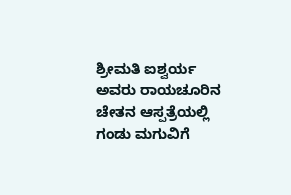ಶ್ರೀಮತಿ ಐಶ್ವರ್ಯ ಅವರು ರಾಯಚೂರಿನ ಚೇತನ ಆಸ್ಪತ್ರೆಯಲ್ಲಿ ಗಂಡು ಮಗುವಿಗೆ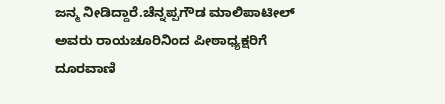ಜನ್ಮ ನೀಡಿದ್ದಾರೆ.ಚೆನ್ನಪ್ಪಗೌಡ ಮಾಲಿಪಾಟೀಲ್ ಅವರು ರಾಯಚೂರಿನಿಂದ ಪೀಠಾಧ್ಯಕ್ಷರಿಗೆ ದೂರವಾಣಿ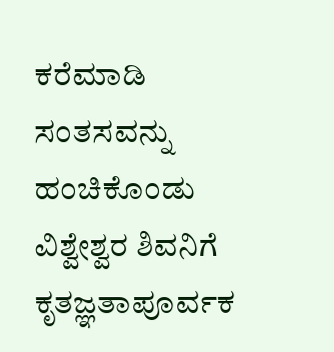ಕರೆಮಾಡಿ ಸಂತಸವನ್ನು ಹಂಚಿಕೊಂಡು ವಿಶ್ವೇಶ್ವರ ಶಿವನಿಗೆ ಕೃತಜ್ಞತಾಪೂರ್ವಕ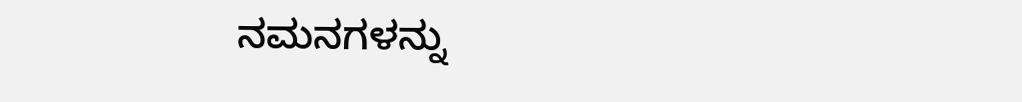ನಮನಗಳನ್ನು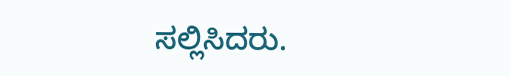ಸಲ್ಲಿಸಿದರು.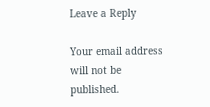Leave a Reply

Your email address will not be published.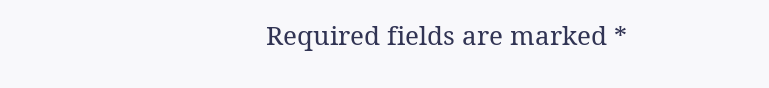Required fields are marked *